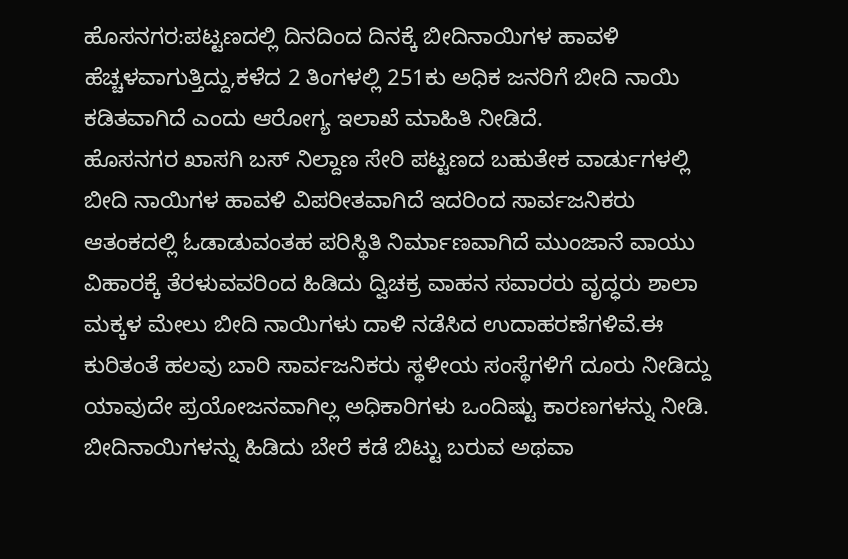ಹೊಸನಗರ:ಪಟ್ಟಣದಲ್ಲಿ ದಿನದಿಂದ ದಿನಕ್ಕೆ ಬೀದಿನಾಯಿಗಳ ಹಾವಳಿ ಹೆಚ್ಚಳವಾಗುತ್ತಿದ್ದು,ಕಳೆದ 2 ತಿಂಗಳಲ್ಲಿ 251ಕು ಅಧಿಕ ಜನರಿಗೆ ಬೀದಿ ನಾಯಿ ಕಡಿತವಾಗಿದೆ ಎಂದು ಆರೋಗ್ಯ ಇಲಾಖೆ ಮಾಹಿತಿ ನೀಡಿದೆ.
ಹೊಸನಗರ ಖಾಸಗಿ ಬಸ್ ನಿಲ್ದಾಣ ಸೇರಿ ಪಟ್ಟಣದ ಬಹುತೇಕ ವಾರ್ಡುಗಳಲ್ಲಿ ಬೀದಿ ನಾಯಿಗಳ ಹಾವಳಿ ವಿಪರೀತವಾಗಿದೆ ಇದರಿಂದ ಸಾರ್ವಜನಿಕರು ಆತಂಕದಲ್ಲಿ ಓಡಾಡುವಂತಹ ಪರಿಸ್ಥಿತಿ ನಿರ್ಮಾಣವಾಗಿದೆ ಮುಂಜಾನೆ ವಾಯು ವಿಹಾರಕ್ಕೆ ತೆರಳುವವರಿಂದ ಹಿಡಿದು ದ್ವಿಚಕ್ರ ವಾಹನ ಸವಾರರು ವೃದ್ಧರು ಶಾಲಾ ಮಕ್ಕಳ ಮೇಲು ಬೀದಿ ನಾಯಿಗಳು ದಾಳಿ ನಡೆಸಿದ ಉದಾಹರಣೆಗಳಿವೆ.ಈ ಕುರಿತಂತೆ ಹಲವು ಬಾರಿ ಸಾರ್ವಜನಿಕರು ಸ್ಥಳೀಯ ಸಂಸ್ಥೆಗಳಿಗೆ ದೂರು ನೀಡಿದ್ದು ಯಾವುದೇ ಪ್ರಯೋಜನವಾಗಿಲ್ಲ ಅಧಿಕಾರಿಗಳು ಒಂದಿಷ್ಟು ಕಾರಣಗಳನ್ನು ನೀಡಿ. ಬೀದಿನಾಯಿಗಳನ್ನು ಹಿಡಿದು ಬೇರೆ ಕಡೆ ಬಿಟ್ಟು ಬರುವ ಅಥವಾ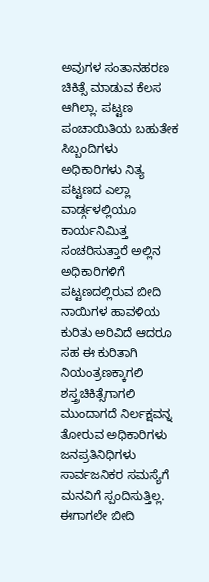ಅವುಗಳ ಸಂತಾನಹರಣ ಚಿಕಿತ್ಸೆ ಮಾಡುವ ಕೆಲಸ ಆಗಿಲ್ಲಾ. ಪಟ್ಟಣ ಪಂಚಾಯಿತಿಯ ಬಹುತೇಕ ಸಿಬ್ಬಂದಿಗಳು ಅಧಿಕಾರಿಗಳು ನಿತ್ಯ ಪಟ್ಟಣದ ಎಲ್ಲಾ ವಾರ್ಡ್ಗಳಲ್ಲಿಯೂ ಕಾರ್ಯನಿಮಿತ್ತ ಸಂಚರಿಸುತ್ತಾರೆ ಅಲ್ಲಿನ ಅಧಿಕಾರಿಗಳಿಗೆ ಪಟ್ಟಣದಲ್ಲಿರುವ ಬೀದಿ ನಾಯಿಗಳ ಹಾವಳಿಯ ಕುರಿತು ಅರಿವಿದೆ ಆದರೂ ಸಹ ಈ ಕುರಿತಾಗಿ ನಿಯಂತ್ರಣಕ್ಕಾಗಲಿ ಶಸ್ತ್ರಚಿಕಿತ್ಸೆಗಾಗಲಿ ಮುಂದಾಗದೆ ನಿರ್ಲಕ್ಷವನ್ನ ತೋರುವ ಅಧಿಕಾರಿಗಳು ಜನಪ್ರತಿನಿಧಿಗಳು ಸಾರ್ವಜನಿಕರ ಸಮಸ್ಯೆಗೆ ಮನವಿಗೆ ಸ್ಪಂದಿಸುತ್ತಿಲ್ಲ.
ಈಗಾಗಲೇ ಬೀದಿ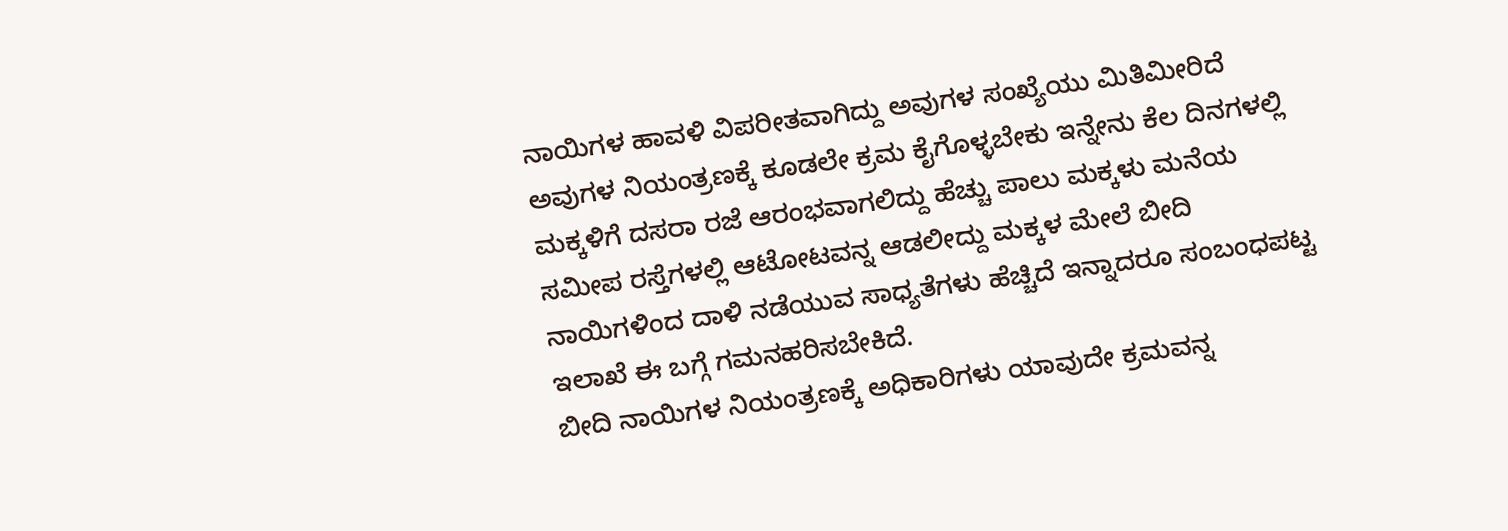ನಾಯಿಗಳ ಹಾವಳಿ ವಿಪರೀತವಾಗಿದ್ದು ಅವುಗಳ ಸಂಖ್ಯೆಯು ಮಿತಿಮೀರಿದೆ ಅವುಗಳ ನಿಯಂತ್ರಣಕ್ಕೆ ಕೂಡಲೇ ಕ್ರಮ ಕೈಗೊಳ್ಳಬೇಕು ಇನ್ನೇನು ಕೆಲ ದಿನಗಳಲ್ಲಿ ಮಕ್ಕಳಿಗೆ ದಸರಾ ರಜೆ ಆರಂಭವಾಗಲಿದ್ದು ಹೆಚ್ಚು ಪಾಲು ಮಕ್ಕಳು ಮನೆಯ ಸಮೀಪ ರಸ್ತೆಗಳಲ್ಲಿ ಆಟೋಟವನ್ನ ಆಡಲೀದ್ದು ಮಕ್ಕಳ ಮೇಲೆ ಬೀದಿ ನಾಯಿಗಳಿಂದ ದಾಳಿ ನಡೆಯುವ ಸಾಧ್ಯತೆಗಳು ಹೆಚ್ಚಿದೆ ಇನ್ನಾದರೂ ಸಂಬಂಧಪಟ್ಟ ಇಲಾಖೆ ಈ ಬಗ್ಗೆ ಗಮನಹರಿಸಬೇಕಿದೆ.
ಬೀದಿ ನಾಯಿಗಳ ನಿಯಂತ್ರಣಕ್ಕೆ ಅಧಿಕಾರಿಗಳು ಯಾವುದೇ ಕ್ರಮವನ್ನ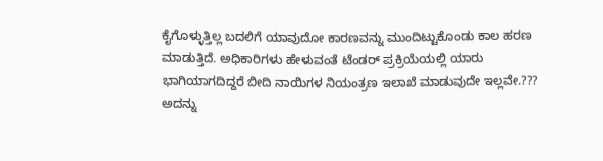ಕೈಗೊಳ್ಳುತ್ತಿಲ್ಲ ಬದಲಿಗೆ ಯಾವುದೋ ಕಾರಣವನ್ನು ಮುಂದಿಟ್ಟುಕೊಂಡು ಕಾಲ ಹರಣ ಮಾಡುತ್ತಿದೆ. ಅಧಿಕಾರಿಗಳು ಹೇಳುವಂತೆ ಟೆಂಡರ್ ಪ್ರಕ್ರಿಯೆಯಲ್ಲಿ ಯಾರು ಭಾಗಿಯಾಗದಿದ್ದರೆ ಬೀದಿ ನಾಯಿಗಳ ನಿಯಂತ್ರಣ ಇಲಾಖೆ ಮಾಡುವುದೇ ಇಲ್ಲವೇ.??? ಅದನ್ನು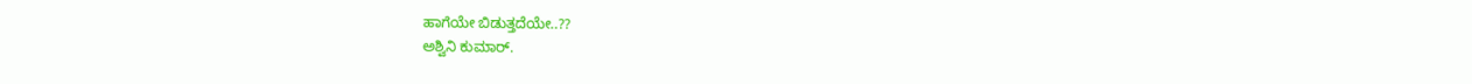ಹಾಗೆಯೇ ಬಿಡುತ್ತದೆಯೇ..??
ಅಶ್ವಿನಿ ಕುಮಾರ್.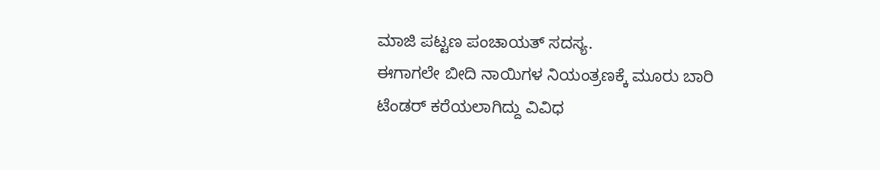ಮಾಜಿ ಪಟ್ಟಣ ಪಂಚಾಯತ್ ಸದಸ್ಯ.
ಈಗಾಗಲೇ ಬೀದಿ ನಾಯಿಗಳ ನಿಯಂತ್ರಣಕ್ಕೆ ಮೂರು ಬಾರಿ ಟೆಂಡರ್ ಕರೆಯಲಾಗಿದ್ದು ವಿವಿಧ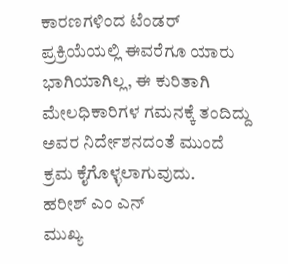ಕಾರಣಗಳಿಂದ ಟೆಂಡರ್ ಪ್ರಕ್ರಿಯೆಯಲ್ಲಿ ಈವರೆಗೂ ಯಾರು ಭಾಗಿಯಾಗಿಲ್ಲ, ಈ ಕುರಿತಾಗಿ ಮೇಲಧಿಕಾರಿಗಳ ಗಮನಕ್ಕೆ ತಂದಿದ್ದು ಅವರ ನಿರ್ದೇಶನದಂತೆ ಮುಂದೆ ಕ್ರಮ ಕೈಗೊಳ್ಳಲಾಗುವುದು.
ಹರೀಶ್ ಎಂ ಎನ್
ಮುಖ್ಯ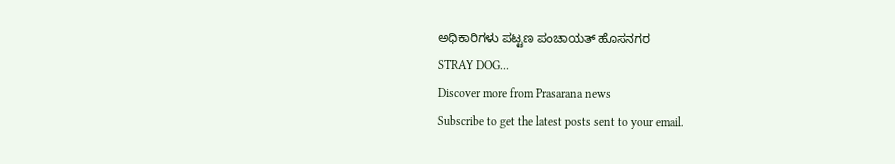ಅಧಿಕಾರಿಗಳು ಪಟ್ಟಣ ಪಂಚಾಯತ್ ಹೊಸನಗರ
STRAY DOG...
Discover more from Prasarana news
Subscribe to get the latest posts sent to your email.